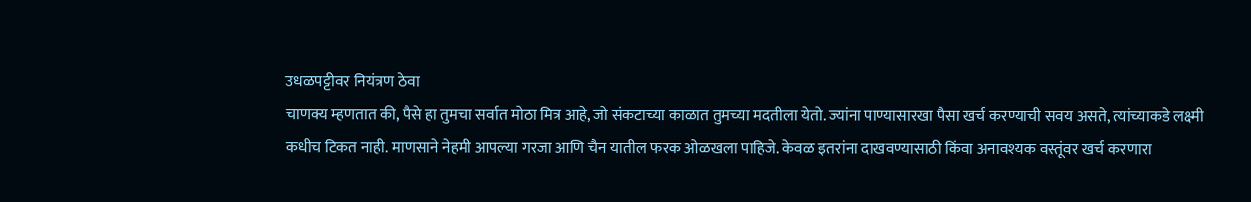उधळपट्टीवर नियंत्रण ठेवा
चाणक्य म्हणतात की, पैसे हा तुमचा सर्वात मोठा मित्र आहे, जो संकटाच्या काळात तुमच्या मदतीला येतो. ज्यांना पाण्यासारखा पैसा खर्च करण्याची सवय असते, त्यांच्याकडे लक्ष्मी कधीच टिकत नाही. माणसाने नेहमी आपल्या गरजा आणि चैन यातील फरक ओळखला पाहिजे. केवळ इतरांना दाखवण्यासाठी किंवा अनावश्यक वस्तूंवर खर्च करणारा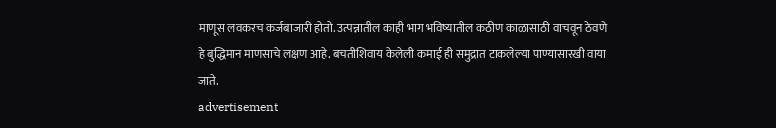माणूस लवकरच कर्जबाजारी होतो. उत्पन्नातील काही भाग भविष्यातील कठीण काळासाठी वाचवून ठेवणे हे बुद्धिमान माणसाचे लक्षण आहे. बचतीशिवाय केलेली कमाई ही समुद्रात टाकलेल्या पाण्यासारखी वाया जाते.
advertisement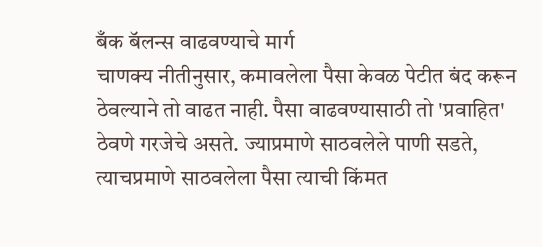बँक बॅलन्स वाढवण्याचे मार्ग
चाणक्य नीतीनुसार, कमावलेला पैसा केवळ पेटीत बंद करून ठेवल्याने तो वाढत नाही. पैसा वाढवण्यासाठी तो 'प्रवाहित' ठेवणे गरजेचे असते. ज्याप्रमाणे साठवलेले पाणी सडते, त्याचप्रमाणे साठवलेला पैसा त्याची किंमत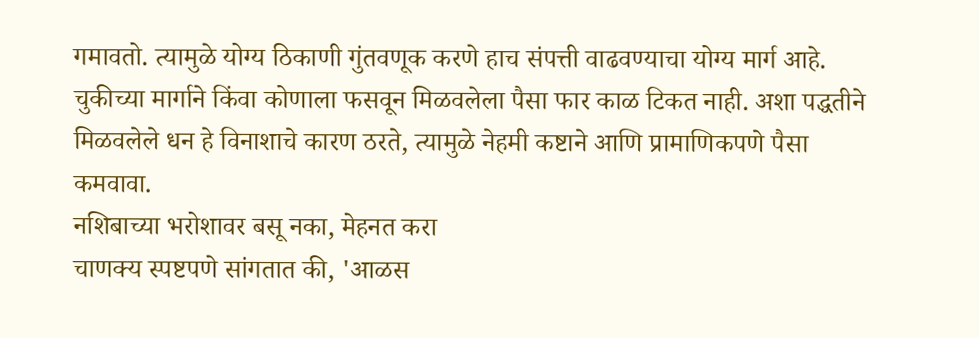गमावतो. त्यामुळे योग्य ठिकाणी गुंतवणूक करणे हाच संपत्ती वाढवण्याचा योग्य मार्ग आहे. चुकीच्या मार्गाने किंवा कोणाला फसवून मिळवलेला पैसा फार काळ टिकत नाही. अशा पद्धतीने मिळवलेले धन हे विनाशाचे कारण ठरते, त्यामुळे नेहमी कष्टाने आणि प्रामाणिकपणे पैसा कमवावा.
नशिबाच्या भरोशावर बसू नका, मेहनत करा
चाणक्य स्पष्टपणे सांगतात की, 'आळस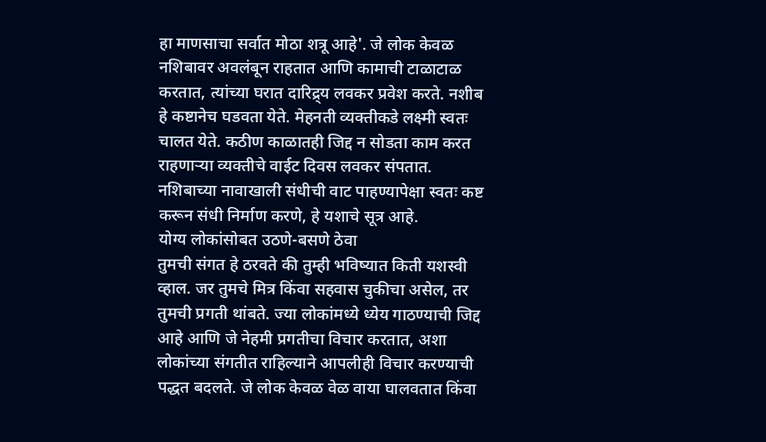हा माणसाचा सर्वात मोठा शत्रू आहे'. जे लोक केवळ नशिबावर अवलंबून राहतात आणि कामाची टाळाटाळ करतात, त्यांच्या घरात दारिद्र्य लवकर प्रवेश करते. नशीब हे कष्टानेच घडवता येते. मेहनती व्यक्तीकडे लक्ष्मी स्वतः चालत येते. कठीण काळातही जिद्द न सोडता काम करत राहणाऱ्या व्यक्तीचे वाईट दिवस लवकर संपतात. नशिबाच्या नावाखाली संधीची वाट पाहण्यापेक्षा स्वतः कष्ट करून संधी निर्माण करणे, हे यशाचे सूत्र आहे.
योग्य लोकांसोबत उठणे-बसणे ठेवा
तुमची संगत हे ठरवते की तुम्ही भविष्यात किती यशस्वी व्हाल. जर तुमचे मित्र किंवा सहवास चुकीचा असेल, तर तुमची प्रगती थांबते. ज्या लोकांमध्ये ध्येय गाठण्याची जिद्द आहे आणि जे नेहमी प्रगतीचा विचार करतात, अशा लोकांच्या संगतीत राहिल्याने आपलीही विचार करण्याची पद्धत बदलते. जे लोक केवळ वेळ वाया घालवतात किंवा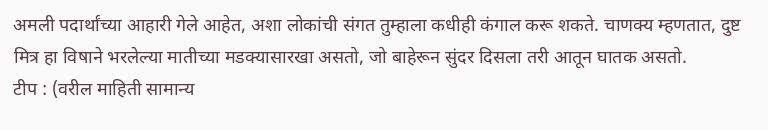अमली पदार्थांच्या आहारी गेले आहेत, अशा लोकांची संगत तुम्हाला कधीही कंगाल करू शकते. चाणक्य म्हणतात, दुष्ट मित्र हा विषाने भरलेल्या मातीच्या मडक्यासारखा असतो, जो बाहेरून सुंदर दिसला तरी आतून घातक असतो.
टीप : (वरील माहिती सामान्य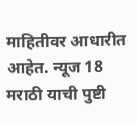माहितीवर आधारीत आहेत. न्यूज 18 मराठी याची पुष्टी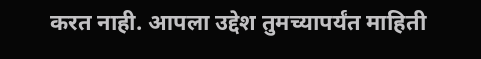करत नाही. आपला उद्देश तुमच्यापर्यंत माहिती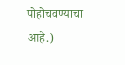पोहोचवण्याचा आहे.)